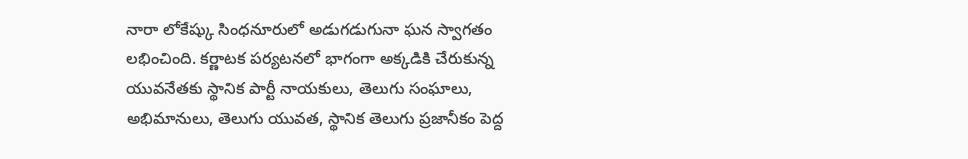నారా లోకేష్కు సింధనూరులో అడుగడుగునా ఘన స్వాగతం లభించింది. కర్ణాటక పర్యటనలో భాగంగా అక్కడికి చేరుకున్న యువనేతకు స్థానిక పార్టీ నాయకులు, తెలుగు సంఘాలు, అభిమానులు, తెలుగు యువత, స్థానిక తెలుగు ప్రజానీకం పెద్ద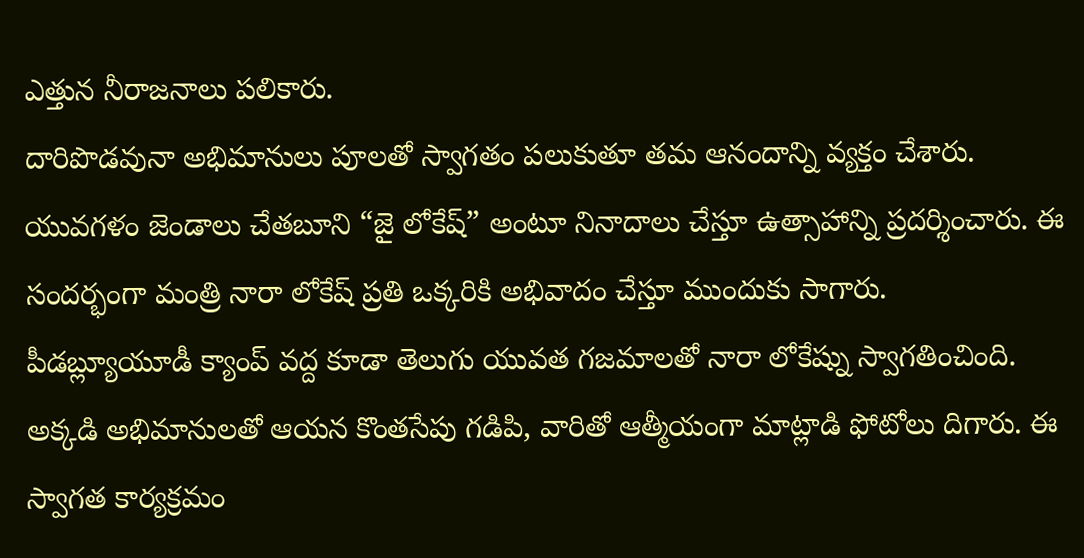ఎత్తున నీరాజనాలు పలికారు.
దారిపొడవునా అభిమానులు పూలతో స్వాగతం పలుకుతూ తమ ఆనందాన్ని వ్యక్తం చేశారు. యువగళం జెండాలు చేతబూని “జై లోకేష్” అంటూ నినాదాలు చేస్తూ ఉత్సాహాన్ని ప్రదర్శించారు. ఈ సందర్భంగా మంత్రి నారా లోకేష్ ప్రతి ఒక్కరికి అభివాదం చేస్తూ ముందుకు సాగారు.
పీడబ్ల్యూయూడీ క్యాంప్ వద్ద కూడా తెలుగు యువత గజమాలతో నారా లోకేష్ను స్వాగతించింది. అక్కడి అభిమానులతో ఆయన కొంతసేపు గడిపి, వారితో ఆత్మీయంగా మాట్లాడి ఫోటోలు దిగారు. ఈ స్వాగత కార్యక్రమం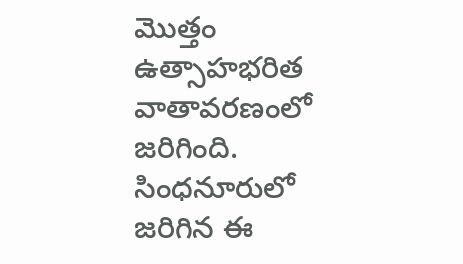మొత్తం ఉత్సాహభరిత వాతావరణంలో జరిగింది.
సింధనూరులో జరిగిన ఈ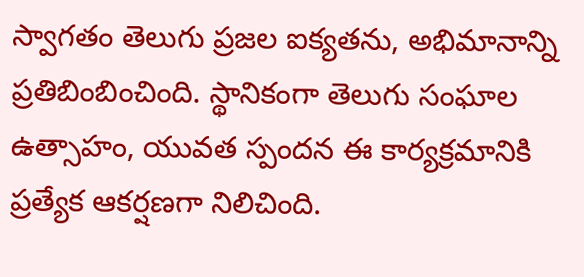స్వాగతం తెలుగు ప్రజల ఐక్యతను, అభిమానాన్ని ప్రతిబింబించింది. స్థానికంగా తెలుగు సంఘాల ఉత్సాహం, యువత స్పందన ఈ కార్యక్రమానికి ప్రత్యేక ఆకర్షణగా నిలిచింది.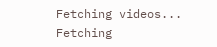Fetching videos...
Fetching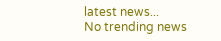latest news...
No trending news